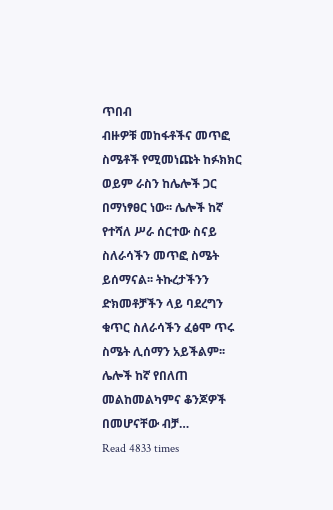ጥበብ
ብዙዎቹ መከፋቶችና መጥፎ ስሜቶች የሚመነጩት ከፉክክር ወይም ራስን ከሌሎች ጋር በማነፃፀር ነው፡፡ ሌሎች ከኛ የተሻለ ሥራ ሰርተው ስናይ ስለራሳችን መጥፎ ስሜት ይሰማናል፡፡ ትኩረታችንን ድክመቶቻችን ላይ ባደረግን ቁጥር ስለራሳችን ፈፅሞ ጥሩ ስሜት ሊሰማን አይችልም፡፡ ሌሎች ከኛ የበለጠ መልከመልካምና ቆንጆዎች በመሆናቸው ብቻ…
Read 4833 times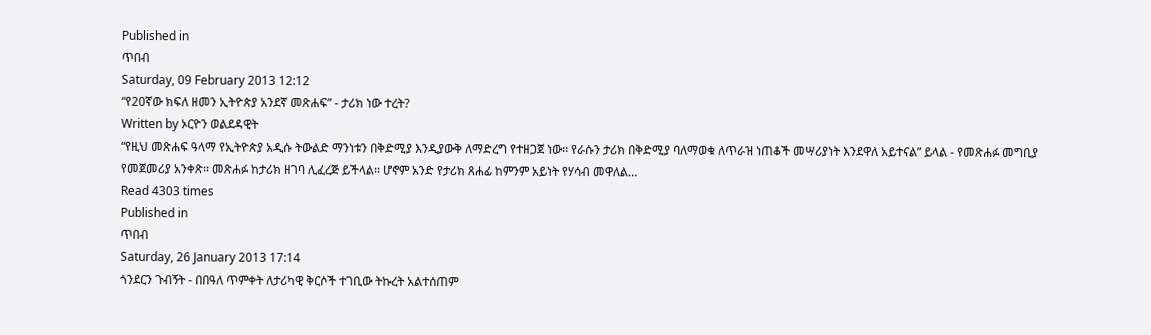Published in
ጥበብ
Saturday, 09 February 2013 12:12
“የ20ኛው ክፍለ ዘመን ኢትዮጵያ አንደኛ መጽሐፍ” - ታሪክ ነው ተረት?
Written by ኦርዮን ወልደዳዊት
“የዚህ መጽሐፍ ዓላማ የኢትዮጵያ አዲሱ ትውልድ ማንነቱን በቅድሚያ እንዲያውቅ ለማድረግ የተዘጋጀ ነው፡፡ የራሱን ታሪክ በቅድሚያ ባለማወቁ ለጥራዝ ነጠቆች መሣሪያነት እንደዋለ አይተናል” ይላል - የመጽሐፉ መግቢያ የመጀመሪያ አንቀጽ፡፡ መጽሐፉ ከታሪክ ዘገባ ሊፈረጅ ይችላል፡፡ ሆኖም አንድ የታሪክ ጸሐፊ ከምንም አይነት የሃሳብ መዋለል…
Read 4303 times
Published in
ጥበብ
Saturday, 26 January 2013 17:14
ጎንደርን ጉብኝት - በበዓለ ጥምቀት ለታሪካዊ ቅርሶች ተገቢው ትኩረት አልተሰጠም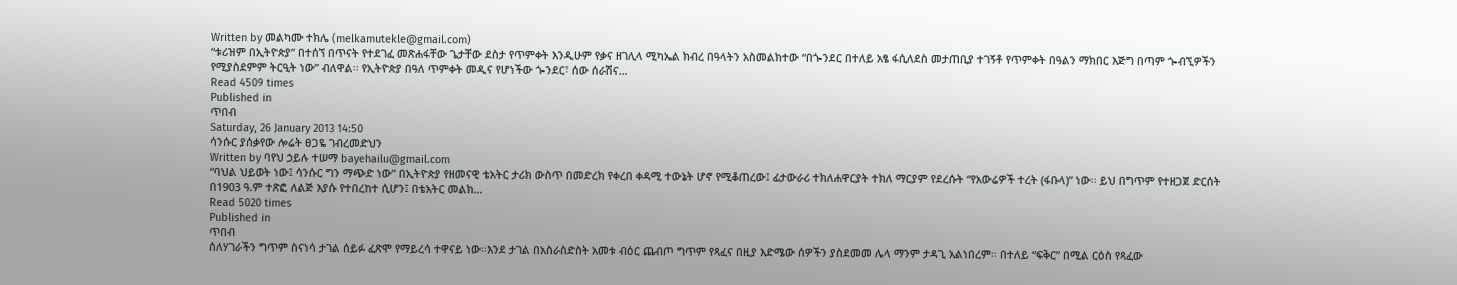Written by መልካሙ ተክሌ (melkamutekle@gmail.com)
“ቱሪዝም በኢትዮጵያ” በተሰኘ በጥናት የተደገፈ መጽሐፋቸው ጌታቸው ደስታ የጥምቀት እንዲሁም የቃና ዘገሊላ ሚካኤል ክብረ በዓላትን አስመልክተው “በጐንደር በተለይ አፄ ፋሲለደስ መታጠቢያ ተገኝቶ የጥምቀት በዓልን ማክበር እጅግ በጣም ጐብኚዎችን የሚያስደምም ትርዒት ነው” ብለዋል፡፡ የኢትዮጵያ በዓለ ጥምቀት መዲና የሆነችው ጐንደር፣ ሰው ሰራሽና…
Read 4509 times
Published in
ጥበብ
Saturday, 26 January 2013 14:50
ሳንሱር ያሰቃየው ሎሬት ፀጋዬ ገብረመድህን
Written by ባየህ ኃይሉ ተሠማ bayehailu@gmail.com
“ባህል ህይወት ነው፤ ሳንሱር ግን ማጭድ ነው” በኢትዮጵያ የዘመናዊ ቴአትር ታሪክ ውስጥ በመድረክ የቀረበ ቀዳሚ ተውኔት ሆኖ የሚቆጠረው፤ ፊታውራሪ ተክለሐዋርያት ተክለ ማርያም የደረሱት “የአውሬዎች ተረት (ፋቡላ)” ነው፡፡ ይህ በግጥም የተዘጋጀ ድርሰት በ1903 ዓ.ም ተጽፎ ለልጅ እያሱ የተበረከተ ሲሆን፤ በቴአትር መልክ…
Read 5020 times
Published in
ጥበብ
ሰለሃገራችን ግጥም ስናነሳ ታገል ሰይፉ ፈጽሞ የማይረሳ ተዋናይ ነው፡፡እንደ ታገል በአስራስድስት አመቱ ብዕር ጨብጦ ግጥም የጻፈና በዚያ እድሜው ሰዎችን ያስደመመ ሌላ ማንም ታዳጊ አልነበረም፡፡ በተለይ “ፍቅር” በሚል ርዕስ የጻፈው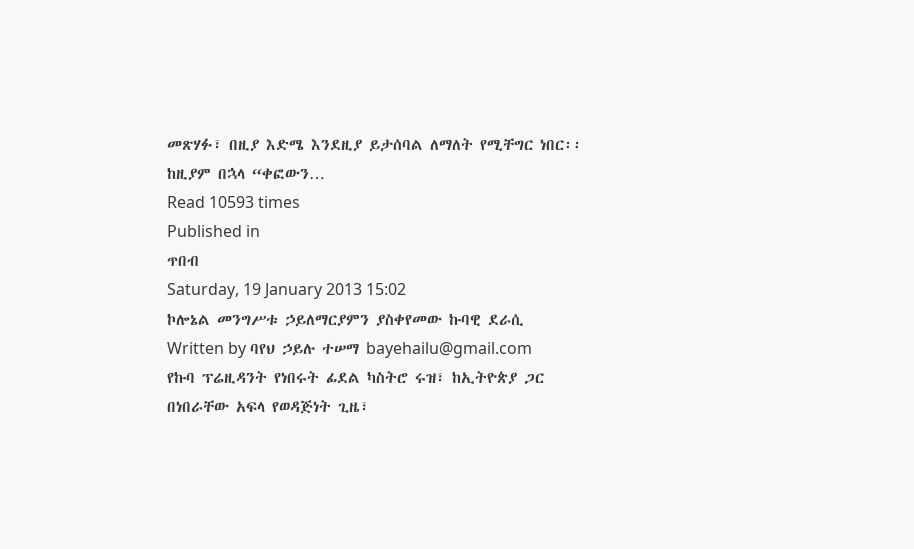መጽሃፉ፣ በዚያ እድሜ እንደዚያ ይታሰባል ለማለት የሚቸግር ነበር፡፡ ከዚያም በኋላ “ቀፎውን…
Read 10593 times
Published in
ጥበብ
Saturday, 19 January 2013 15:02
ኮሎኔል መንግሥቱ ኃይለማርያምን ያስቀየመው ኩባዊ ደራሲ
Written by ባየህ ኃይሉ ተሠማ bayehailu@gmail.com
የኩባ ፕሬዚዳንት የነበሩት ፊደል ካስትሮ ሩዝ፣ ከኢትዮጵያ ጋር በነበራቸው አፍላ የወዳጅነት ጊዜ፣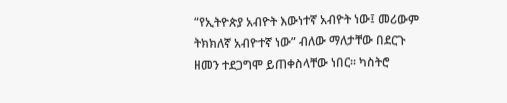“የኢትዮጵያ አብዮት እውነተኛ አብዮት ነው፤ መሪውም ትክክለኛ አብዮተኛ ነው” ብለው ማለታቸው በደርጉ ዘመን ተደጋግሞ ይጠቀስላቸው ነበር፡፡ ካስትሮ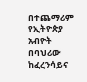በተጨማሪም የኢትዮጵያ አብዮት በባህሪው ከፈረንሳይና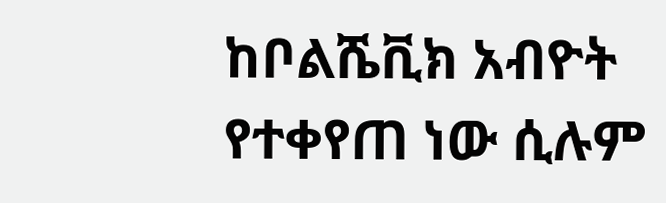ከቦልሼቪክ አብዮት የተቀየጠ ነው ሲሉም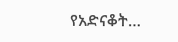የአድናቆት…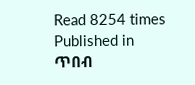Read 8254 times
Published in
ጥበብ